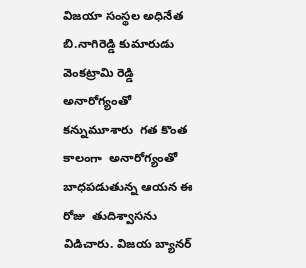విజయా సంస్థల అధినేత బి.నాగిరెడ్డి కుమారుడు వెంకట్రామి రెడ్డి అనారోగ్యంతో కన్నుమూశారు  గత కొంత కాలంగా  అనారోగ్యంతో బాధపడుతున్న ఆయన ఈ రోజు  తుదిశ్వాసను విడిచారు. విజయ బ్యానర్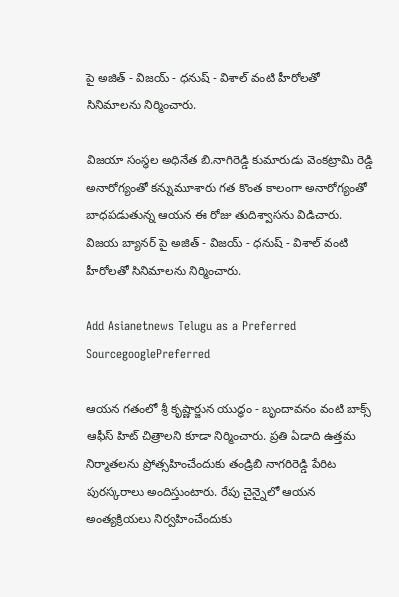పై అజిత్ - విజయ్ - ధనుష్ - విశాల్ వంటి హీరోలతో సినిమాలను నిర్మించారు.

విజయా సంస్థల అధినేత బి.నాగిరెడ్డి కుమారుడు వెంకట్రామి రెడ్డి అనారోగ్యంతో కన్నుమూశారు గత కొంత కాలంగా అనారోగ్యంతో బాధపడుతున్న ఆయన ఈ రోజు తుదిశ్వాసను విడిచారు. విజయ బ్యానర్ పై అజిత్ - విజయ్ - ధనుష్ - విశాల్ వంటి హీరోలతో సినిమాలను నిర్మించారు.

Add Asianetnews Telugu as a Preferred SourcegooglePreferred

ఆయన గతంలో శ్రీ కృష్ణార్జున యుద్ధం - బృందావనం వంటి బాక్స్ ఆఫీస్ హిట్ చిత్రాలని కూడా నిర్మించారు. ప్రతి ఏడాది ఉత్తమ నిర్మాతలను ప్రోత్సహించేందుకు తండ్రిబి నాగరిరెడ్డి పేరిట పురస్కరాలు అందిస్తుంటారు. రేపు చైన్నైలో ఆయన అంత్యక్రియలు నిర్వహించేందుకు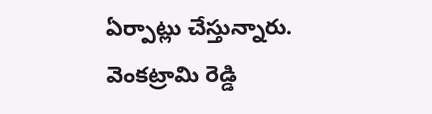ఏర్పాట్లు చేస్తున్నారు. వెంకట్రామి రెడ్డి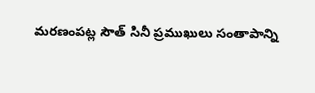మరణంపట్ల సౌత్ సినీ ప్రముఖులు సంతాపాన్ని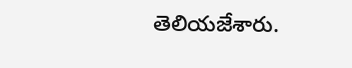తెలియజేశారు.